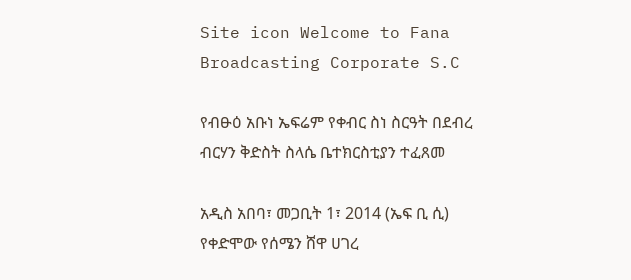Site icon Welcome to Fana Broadcasting Corporate S.C

የብፁዕ አቡነ ኤፍሬም የቀብር ስነ ስርዓት በደብረ ብርሃን ቅድስት ስላሴ ቤተክርስቲያን ተፈጸመ

አዲስ አበባ፣ መጋቢት 1፣ 2014 (ኤፍ ቢ ሲ) የቀድሞው የሰሜን ሸዋ ሀገረ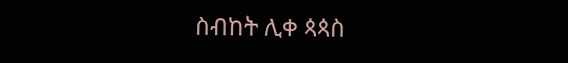ስብከት ሊቀ ጳጳስ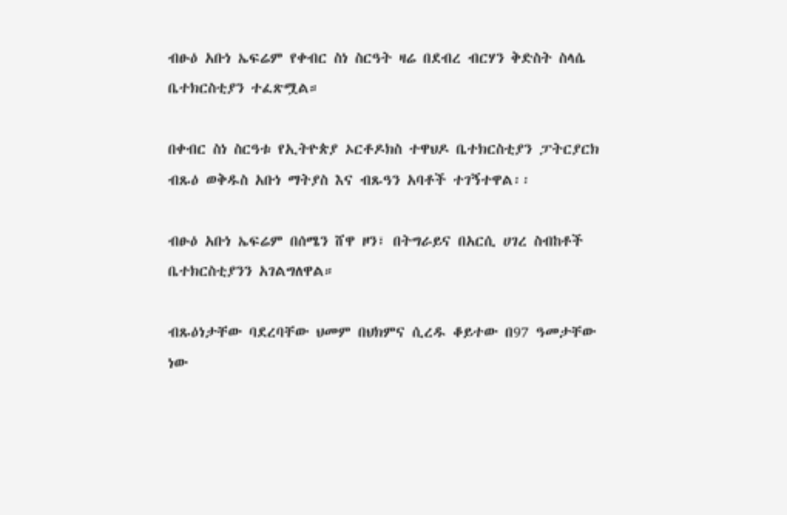ብፁዕ አቡነ ኤፍሬም የቀብር ስነ ስርዓት ዛሬ በደብረ ብርሃን ቅድስት ስላሴ ቤተክርስቲያን ተፈጽሟል።

በቀብር ስነ ስርዓቱ የኢትዮጵያ ኦርቶዶክስ ተዋህዶ ቤተክርስቲያን ፓትርያርክ ብጹዕ ወቅዱስ አቡነ ማትያስ እና ብጹዓን አባቶች ተገኝተዋል፡፡

ብፁዕ አቡነ ኤፍሬም በሰሜን ሸዋ ዞን፣ በትግራይና በአርሲ ሀገረ ስብከቶች ቤተክርስቲያንን አገልግለዋል።

ብጹዕነታቸው ባደረባቸው ህመም በህክምና ሲረዱ ቆይተው በ97 ዓመታቸው ነው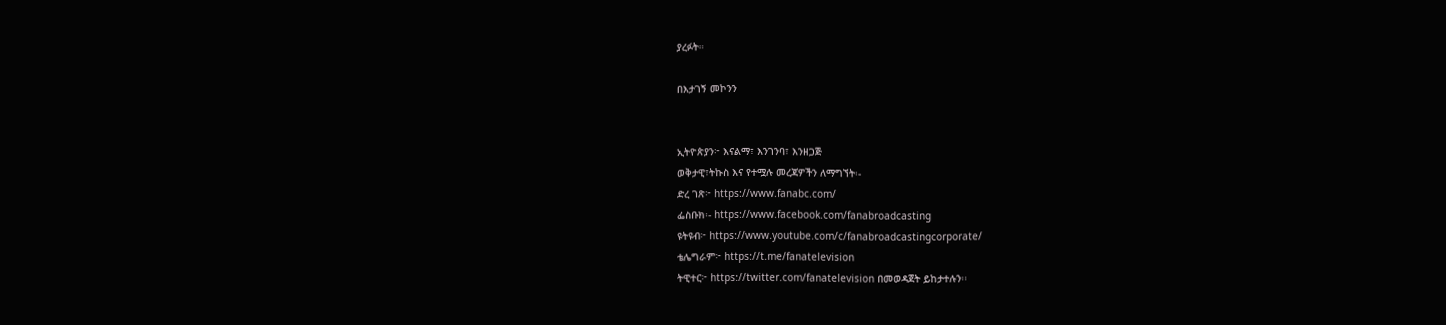ያረፉት።

በእታገኝ መኮንን


ኢትዮጵያን፦ እናልማ፣ እንገንባ፣ እንዘጋጅ
ወቅታዊ፣ትኩስ እና የተሟሉ መረጃዎችን ለማግኘት፡-
ድረ ገጽ፦ https://www.fanabc.com/
ፌስቡክ፡- https://www.facebook.com/fanabroadcasting
ዩትዩብ፦ https://www.youtube.com/c/fanabroadcastingcorporate/
ቴሌግራም፦ https://t.me/fanatelevision
ትዊተር፦ https://twitter.com/fanatelevision በመወዳጀት ይከታተሉን፡፡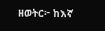ዘወትር፦ ከእኛ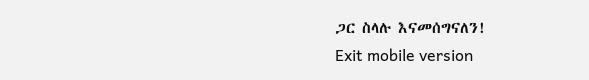ጋር ስላሉ እናመሰግናለን!
Exit mobile version